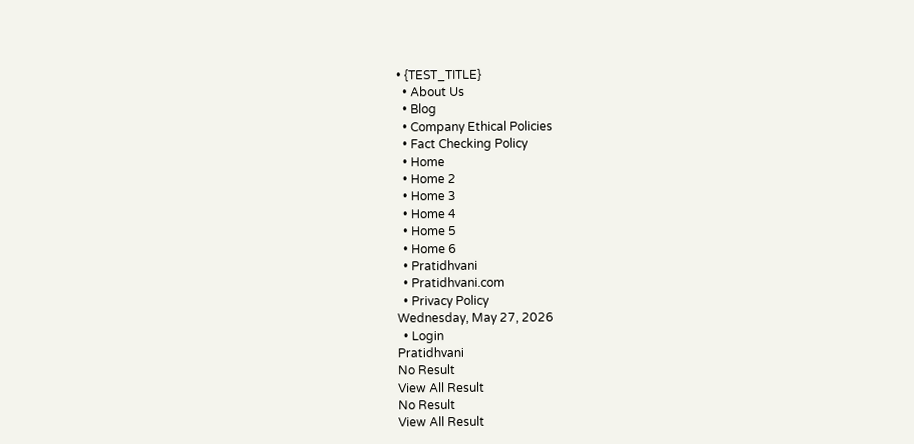• {TEST_TITLE}
  • About Us
  • Blog
  • Company Ethical Policies
  • Fact Checking Policy
  • Home
  • Home 2
  • Home 3
  • Home 4
  • Home 5
  • Home 6
  • Pratidhvani
  • Pratidhvani.com
  • Privacy Policy
Wednesday, May 27, 2026
  • Login
Pratidhvani
No Result
View All Result
No Result
View All Result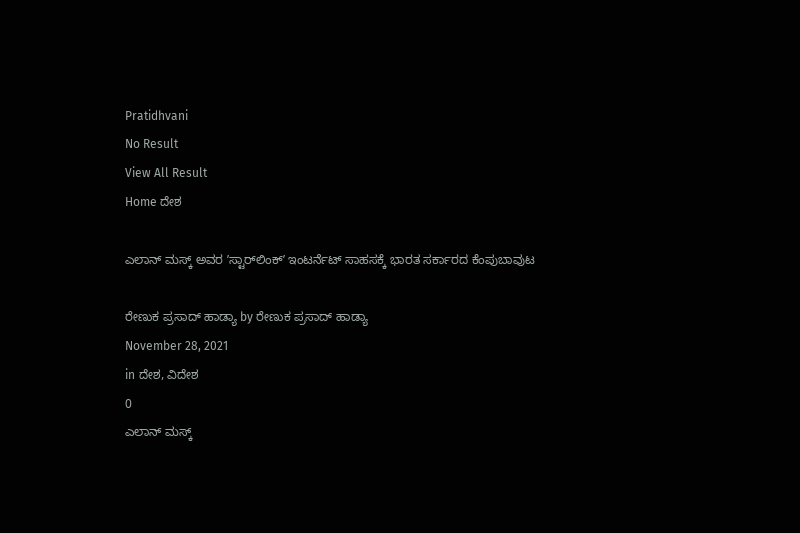Pratidhvani
No Result
View All Result
Home ದೇಶ

ಎಲಾನ್ ಮಸ್ಕ್ ಅವರ ‌ʼಸ್ಟಾರ್‌ಲಿಂಕ್ʼ ಇಂಟರ್ನೆಟ್ ಸಾಹಸಕ್ಕೆ ಭಾರತ ಸರ್ಕಾರದ ಕೆಂಪುಬಾವುಟ

ರೇಣುಕ ಪ್ರಸಾದ್‌ ಹಾಡ್ಯಾ by ರೇಣುಕ ಪ್ರಸಾದ್‌ ಹಾಡ್ಯಾ
November 28, 2021
in ದೇಶ, ವಿದೇಶ
0
ಎಲಾನ್ ಮಸ್ಕ್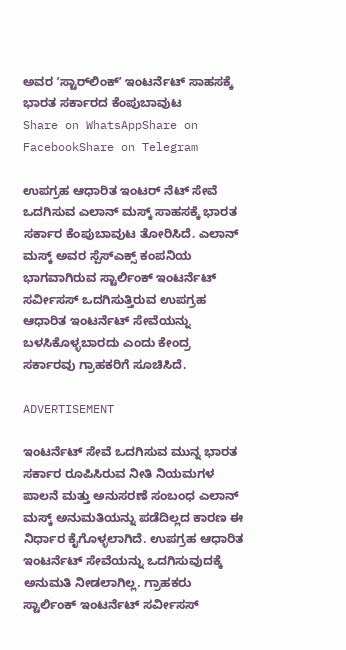ಅವರ ‌ʼಸ್ಟಾರ್‌ಲಿಂಕ್ʼ ಇಂಟರ್ನೆಟ್ ಸಾಹಸಕ್ಕೆ ಭಾರತ ಸರ್ಕಾರದ ಕೆಂಪುಬಾವುಟ
Share on WhatsAppShare on FacebookShare on Telegram

ಉಪಗ್ರಹ ಆಧಾರಿತ ಇಂಟರ್ ನೆಟ್ ಸೇವೆ ಒದಗಿಸುವ ಎಲಾನ್ ಮಸ್ಕ್ ಸಾಹಸಕ್ಕೆ ಭಾರತ ಸರ್ಕಾರ ಕೆಂಪುಬಾವುಟ ತೋರಿಸಿದೆ. ಎಲಾನ್ ಮಸ್ಕ್ ಅವರ ಸ್ಪೆಸ್ಎಕ್ಸ್ ಕಂಪನಿಯ ಭಾಗವಾಗಿರುವ ಸ್ಟಾರ್ಲಿಂಕ್ ಇಂಟರ್ನೆಟ್ ಸರ್ವೀಸಸ್ ಒದಗಿಸುತ್ತಿರುವ ಉಪಗ್ರಹ ಆಧಾರಿತ ಇಂಟರ್ನೆಟ್ ಸೇವೆಯನ್ನು ಬಳಸಿಕೊಳ್ಳಬಾರದು ಎಂದು ಕೇಂದ್ರ ಸರ್ಕಾರವು ಗ್ರಾಹಕರಿಗೆ ಸೂಚಿಸಿದೆ.

ADVERTISEMENT

ಇಂಟರ್ನೆಟ್ ಸೇವೆ ಒದಗಿಸುವ ಮುನ್ನ ಭಾರತ ಸರ್ಕಾರ ರೂಪಿಸಿರುವ ನೀತಿ ನಿಯಮಗಳ ಪಾಲನೆ ಮತ್ತು ಅನುಸರಣೆ ಸಂಬಂಧ ಎಲಾನ್ ಮಸ್ಕ್ ಅನುಮತಿಯನ್ನು ಪಡೆದಿಲ್ಲದ ಕಾರಣ ಈ ನಿರ್ಧಾರ ಕೈಗೊಳ್ಳಲಾಗಿದೆ. ಉಪಗ್ರಹ ಆಧಾರಿತ ಇಂಟರ್ನೆಟ್ ಸೇವೆಯನ್ನು ಒದಗಿಸುವುದಕ್ಕೆ ಅನುಮತಿ ನೀಡಲಾಗಿಲ್ಲ. ಗ್ರಾಹಕರು ಸ್ಟಾರ್ಲಿಂಕ್ ಇಂಟರ್ನೆಟ್ ಸರ್ವೀಸಸ್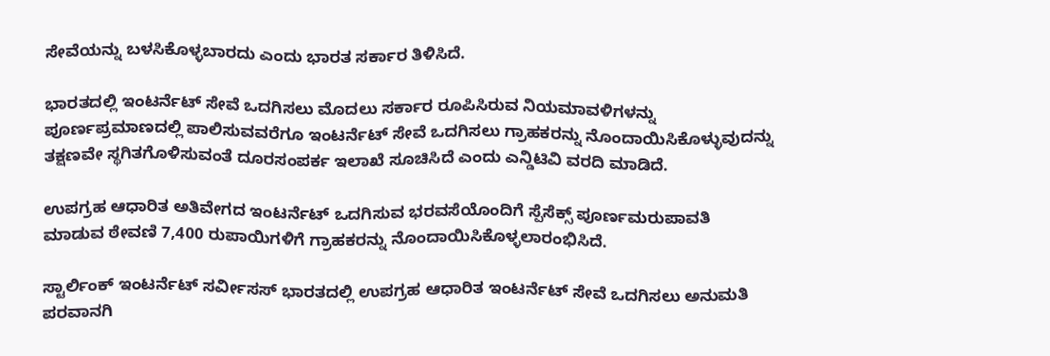ಸೇವೆಯನ್ನು ಬಳಸಿಕೊಳ್ಳಬಾರದು ಎಂದು ಭಾರತ ಸರ್ಕಾರ ತಿಳಿಸಿದೆ.

ಭಾರತದಲ್ಲಿ ಇಂಟರ್ನೆಟ್ ಸೇವೆ ಒದಗಿಸಲು ಮೊದಲು ಸರ್ಕಾರ ರೂಪಿಸಿರುವ ನಿಯಮಾವಳಿಗಳನ್ನು ಪೂರ್ಣಪ್ರಮಾಣದಲ್ಲಿ ಪಾಲಿಸುವವರೆಗೂ ಇಂಟರ್ನೆಟ್ ಸೇವೆ ಒದಗಿಸಲು ಗ್ರಾಹಕರನ್ನು ನೊಂದಾಯಿಸಿಕೊಳ್ಳುವುದನ್ನು ತಕ್ಷಣವೇ ಸ್ಥಗಿತಗೊಳಿಸುವಂತೆ ದೂರಸಂಪರ್ಕ ಇಲಾಖೆ ಸೂಚಿಸಿದೆ ಎಂದು ಎನ್ಡಿಟಿವಿ ವರದಿ ಮಾಡಿದೆ.

ಉಪಗ್ರಹ ಆಧಾರಿತ ಅತಿವೇಗದ ಇಂಟರ್ನೆಟ್ ಒದಗಿಸುವ ಭರವಸೆಯೊಂದಿಗೆ ಸ್ಪೆಸೆಕ್ಸ್ ಪೂರ್ಣಮರುಪಾವತಿ ಮಾಡುವ ಠೇವಣಿ 7,400 ರುಪಾಯಿಗಳಿಗೆ ಗ್ರಾಹಕರನ್ನು ನೊಂದಾಯಿಸಿಕೊಳ್ಳಲಾರಂಭಿಸಿದೆ.

ಸ್ಟಾರ್ಲಿಂಕ್ ಇಂಟರ್ನೆಟ್ ಸರ್ವೀಸಸ್ ಭಾರತದಲ್ಲಿ ಉಪಗ್ರಹ ಆಧಾರಿತ ಇಂಟರ್ನೆಟ್ ಸೇವೆ ಒದಗಿಸಲು ಅನುಮತಿ ಪರವಾನಗಿ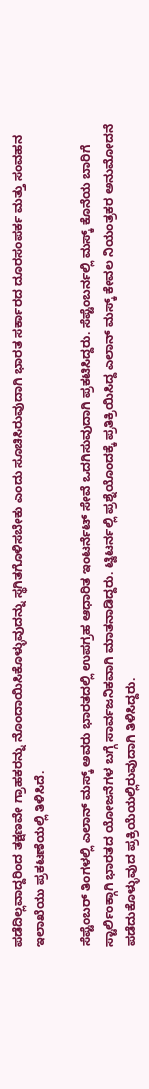ಪಡೆದಿಲ್ಲವಾದ್ದರಿಂದ ತಕ್ಷಣವೇ ಗ್ರಾಹಕರನ್ನು ನೊಂದಾಯಿಸಿಕೊಳ್ಳುವುದನ್ನು ಸ್ಥಗಿತಗೊಳಿಸಬೇಕು ಎಂದು ಸೂಚಿಸಿರುವುದಾಗಿ ಭಾರತ ಸರ್ಕಾರದ ದೂರಸಂಪರ್ಕ ಮತ್ತು ಸಂವಹನ ಇಲಾಖೆಯು ಪ್ರಕಟಣೆಯಲ್ಲಿ ತಿಳಿಸಿದೆ.

ಸೆಪ್ಟೆಂಬರ್ ತಿಂಗಳಲ್ಲಿ ಎಲಾನ್ ಮಸ್ಕ್ ಅವರು ಭಾರತದಲ್ಲಿ ಉಪಗ್ರಹ ಆಧಾರಿತ ಇಂಟರ್ನೆಟ್ ಸೇವೆ ಒದಗಿಸುವುದಾಗಿ ಪ್ರಕಟಿಸಿದ್ದರು. ಸೆಪ್ಟೆಂಬರ್ನಲ್ಲಿ ಮಸ್ಕ್ ಕೊನೆಯ ಬಾರಿಗೆ ಸ್ಟಾರ್ಲಿಂಕ್ಗಾಗಿ ಭಾರತದ ಯೋಜನೆಗಳ ಬಗ್ಗೆ ಸಾರ್ವಜನಿಕವಾಗಿ ಮಾತನಾಡಿದ್ದರು. ಟ್ವಿಟರ್ನಲ್ಲಿ ಪ್ರಶ್ನೆಯೊಂದಕ್ಕೆ ಪ್ರತಿಕ್ರಿಯಿಸಿದ್ದ ಎಲಾನ್ ಮಸ್ಕ್ ಕೇವಲ ನಿಯಂತ್ರಕರ ಅನುಮೋದನೆ ಪಡೆದುಕೊಳ್ಳುವುದ ಪ್ರಕ್ರಿಯೆಯಲ್ಲಿರುವುದಾಗಿ ತಿಳಿಸಿದ್ದರು.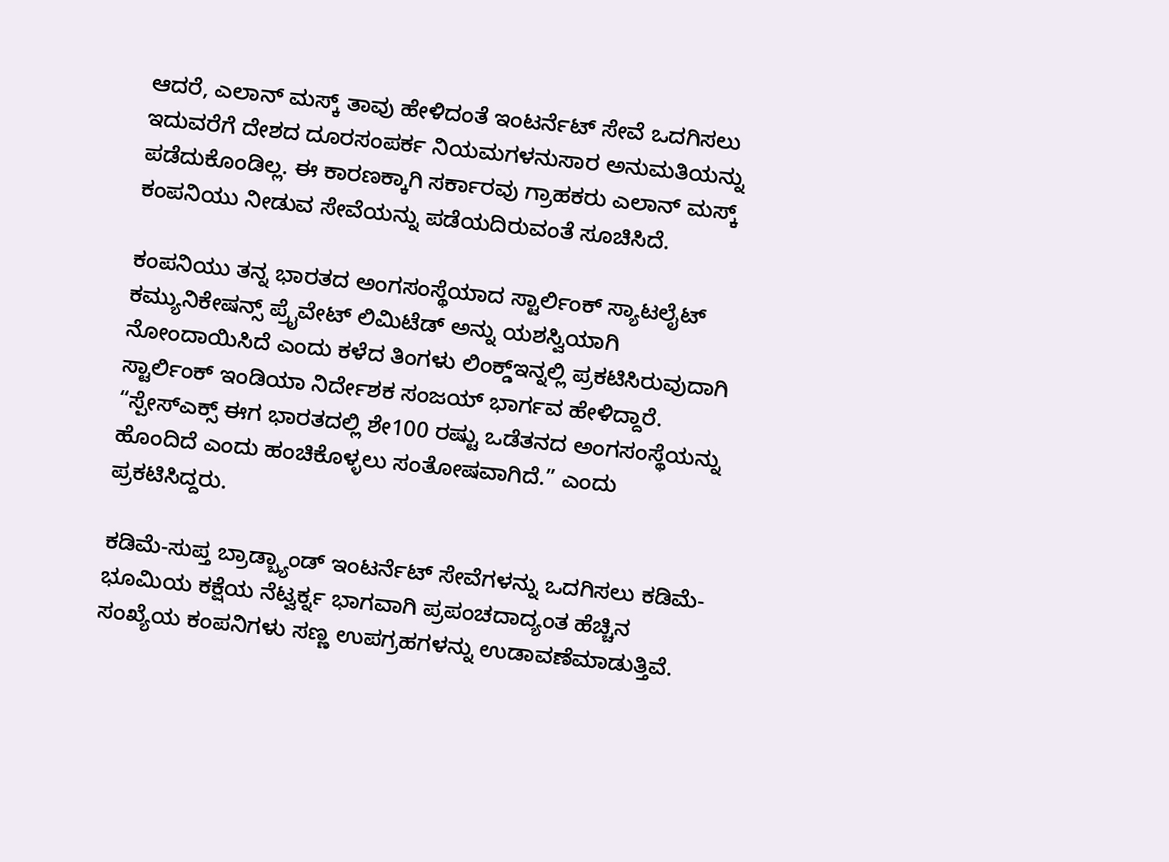ಆದರೆ, ಎಲಾನ್ ಮಸ್ಕ್ ತಾವು ಹೇಳಿದಂತೆ ಇಂಟರ್ನೆಟ್ ಸೇವೆ ಒದಗಿಸಲು ಇದುವರೆಗೆ ದೇಶದ ದೂರಸಂಪರ್ಕ ನಿಯಮಗಳನುಸಾರ ಅನುಮತಿಯನ್ನು ಪಡೆದುಕೊಂಡಿಲ್ಲ. ಈ ಕಾರಣಕ್ಕಾಗಿ ಸರ್ಕಾರವು ಗ್ರಾಹಕರು ಎಲಾನ್ ಮಸ್ಕ್ ಕಂಪನಿಯು ನೀಡುವ ಸೇವೆಯನ್ನು ಪಡೆಯದಿರುವಂತೆ ಸೂಚಿಸಿದೆ.

ಕಂಪನಿಯು ತನ್ನ ಭಾರತದ ಅಂಗಸಂಸ್ಥೆಯಾದ ಸ್ಟಾರ್ಲಿಂಕ್ ಸ್ಯಾಟಲೈಟ್ ಕಮ್ಯುನಿಕೇಷನ್ಸ್ ಪ್ರೈವೇಟ್ ಲಿಮಿಟೆಡ್ ಅನ್ನು ಯಶಸ್ವಿಯಾಗಿ ನೋಂದಾಯಿಸಿದೆ ಎಂದು ಕಳೆದ ತಿಂಗಳು ಲಿಂಕ್ಡ್ಇನ್ನಲ್ಲಿ ಪ್ರಕಟಿಸಿರುವುದಾಗಿ ಸ್ಟಾರ್ಲಿಂಕ್ ಇಂಡಿಯಾ ನಿರ್ದೇಶಕ ಸಂಜಯ್ ಭಾರ್ಗವ ಹೇಳಿದ್ದಾರೆ. “ಸ್ಪೇಸ್ಎಕ್ಸ್ ಈಗ ಭಾರತದಲ್ಲಿ ಶೇ100 ರಷ್ಟು ಒಡೆತನದ ಅಂಗಸಂಸ್ಥೆಯನ್ನು ಹೊಂದಿದೆ ಎಂದು ಹಂಚಿಕೊಳ್ಳಲು ಸಂತೋಷವಾಗಿದೆ.” ಎಂದು ಪ್ರಕಟಿಸಿದ್ದರು.

ಕಡಿಮೆ-ಸುಪ್ತ ಬ್ರಾಡ್ಬ್ಯಾಂಡ್ ಇಂಟರ್ನೆಟ್ ಸೇವೆಗಳನ್ನು ಒದಗಿಸಲು ಕಡಿಮೆ-ಭೂಮಿಯ ಕಕ್ಷೆಯ ನೆಟ್ವರ್ಕ್ನ ಭಾಗವಾಗಿ ಪ್ರಪಂಚದಾದ್ಯಂತ ಹೆಚ್ಚಿನ ಸಂಖ್ಯೆಯ ಕಂಪನಿಗಳು ಸಣ್ಣ ಉಪಗ್ರಹಗಳನ್ನು ಉಡಾವಣೆಮಾಡುತ್ತಿವೆ.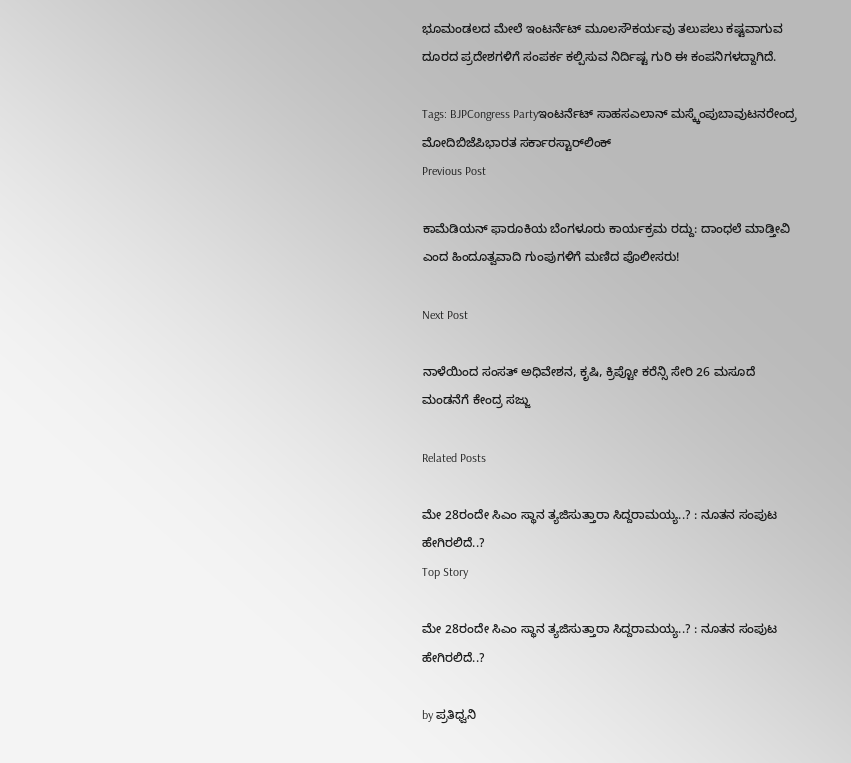ಭೂಮಂಡಲದ ಮೇಲೆ ಇಂಟರ್ನೆಟ್ ಮೂಲಸೌಕರ್ಯವು ತಲುಪಲು ಕಷ್ಟವಾಗುವ ದೂರದ ಪ್ರದೇಶಗಳಿಗೆ ಸಂಪರ್ಕ ಕಲ್ಪಿಸುವ ನಿರ್ದಿಷ್ಟ ಗುರಿ ಈ ಕಂಪನಿಗಳದ್ದಾಗಿದೆ.

Tags: BJPCongress Partyಇಂಟರ್ನೆಟ್ ಸಾಹಸಎಲಾನ್ ಮಸ್ಕ್ಕೆಂಪುಬಾವುಟನರೇಂದ್ರ ಮೋದಿಬಿಜೆಪಿಭಾರತ ಸರ್ಕಾರಸ್ಟಾರ್‌ಲಿಂಕ್
Previous Post

ಕಾಮೆಡಿಯನ್ ಫಾರೂಕಿಯ ಬೆಂಗಳೂರು ಕಾರ್ಯಕ್ರಮ ರದ್ದು: ದಾಂಧಲೆ ಮಾಡ್ತೀವಿ ಎಂದ ಹಿಂದೂತ್ವವಾದಿ ಗುಂಪುಗಳಿಗೆ ಮಣಿದ ಪೊಲೀಸರು!

Next Post

ನಾಳೆಯಿಂದ ಸಂಸತ್ ಅಧಿವೇಶನ, ಕೃಷಿ, ಕ್ರಿಪ್ಟೋ ಕರೆನ್ಸಿ ಸೇರಿ 26 ಮಸೂದೆ ಮಂಡನೆಗೆ ಕೇಂದ್ರ ಸಜ್ಜು

Related Posts

ಮೇ 28ರಂದೇ ಸಿಎಂ ಸ್ಥಾನ ತ್ಯಜಿಸುತ್ತಾರಾ ಸಿದ್ದರಾಮಯ್ಯ..? : ನೂತನ ಸಂಪುಟ ಹೇಗಿರಲಿದೆ..?
Top Story

ಮೇ 28ರಂದೇ ಸಿಎಂ ಸ್ಥಾನ ತ್ಯಜಿಸುತ್ತಾರಾ ಸಿದ್ದರಾಮಯ್ಯ..? : ನೂತನ ಸಂಪುಟ ಹೇಗಿರಲಿದೆ..?

by ಪ್ರತಿಧ್ವನಿ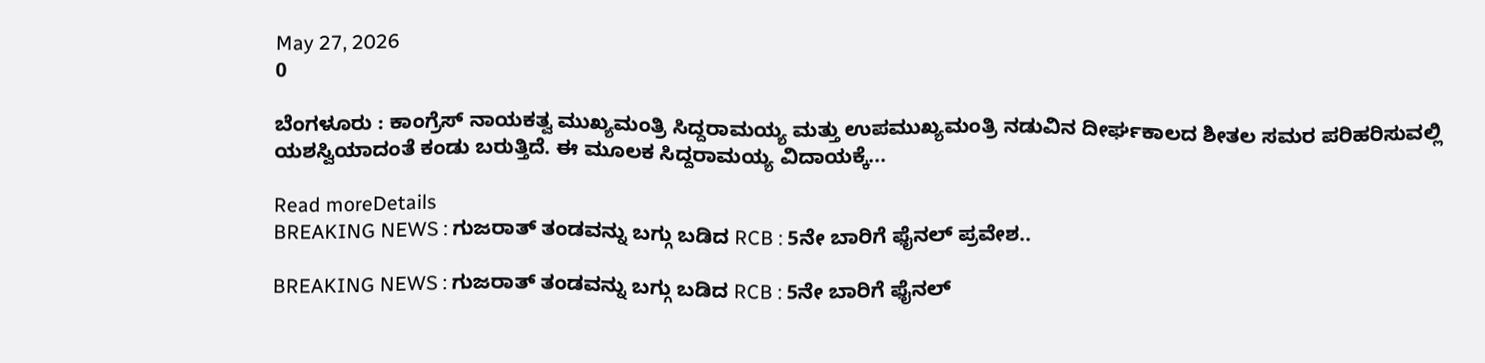May 27, 2026
0

ಬೆಂಗಳೂರು : ಕಾಂಗ್ರೆಸ್ ನಾಯಕತ್ವ ಮುಖ್ಯಮಂತ್ರಿ ಸಿದ್ದರಾಮಯ್ಯ ಮತ್ತು ಉಪಮುಖ್ಯಮಂತ್ರಿ ನಡುವಿನ ದೀರ್ಘಕಾಲದ ಶೀತಲ ಸಮರ ಪರಿಹರಿಸುವಲ್ಲಿ ಯಶಸ್ವಿಯಾದಂತೆ ಕಂಡು ಬರುತ್ತಿದೆ. ಈ ಮೂಲಕ ಸಿದ್ದರಾಮಯ್ಯ ವಿದಾಯಕ್ಕೆ...

Read moreDetails
BREAKING NEWS : ಗುಜರಾತ್‌ ತಂಡವನ್ನು ಬಗ್ಗು ಬಡಿದ RCB : 5ನೇ ಬಾರಿಗೆ ಫೈನಲ್‌ ಪ್ರವೇಶ..

BREAKING NEWS : ಗುಜರಾತ್‌ ತಂಡವನ್ನು ಬಗ್ಗು ಬಡಿದ RCB : 5ನೇ ಬಾರಿಗೆ ಫೈನಲ್‌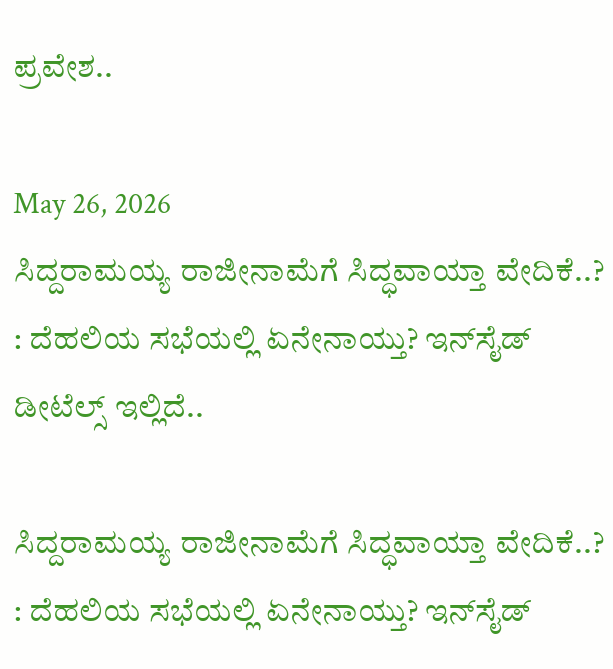ಪ್ರವೇಶ..

May 26, 2026
ಸಿದ್ದರಾಮಯ್ಯ ರಾಜೀನಾಮೆಗೆ ಸಿದ್ಧವಾಯ್ತಾ ವೇದಿಕೆ..? : ದೆಹಲಿಯ ಸಭೆಯಲ್ಲಿ ಏನೇನಾಯ್ತು? ಇನ್‌ಸೈಡ್‌ ಡೀಟೆಲ್ಸ್‌ ಇಲ್ಲಿದೆ..

ಸಿದ್ದರಾಮಯ್ಯ ರಾಜೀನಾಮೆಗೆ ಸಿದ್ಧವಾಯ್ತಾ ವೇದಿಕೆ..? : ದೆಹಲಿಯ ಸಭೆಯಲ್ಲಿ ಏನೇನಾಯ್ತು? ಇನ್‌ಸೈಡ್‌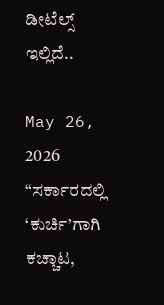ಡೀಟೆಲ್ಸ್‌ ಇಲ್ಲಿದೆ..

May 26, 2026
“ಸರ್ಕಾರದಲ್ಲಿ ‘ಕುರ್ಚಿ’ಗಾಗಿ ಕಚ್ಚಾಟ,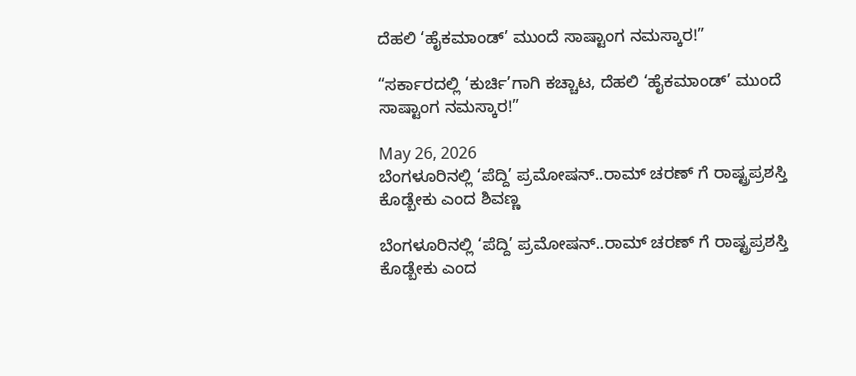ದೆಹಲಿ ‘ಹೈಕಮಾಂಡ್’ ಮುಂದೆ ಸಾಷ್ಟಾಂಗ ನಮಸ್ಕಾರ!”

“ಸರ್ಕಾರದಲ್ಲಿ ‘ಕುರ್ಚಿ’ಗಾಗಿ ಕಚ್ಚಾಟ, ದೆಹಲಿ ‘ಹೈಕಮಾಂಡ್’ ಮುಂದೆ ಸಾಷ್ಟಾಂಗ ನಮಸ್ಕಾರ!”

May 26, 2026
ಬೆಂಗಳೂರಿನಲ್ಲಿ ‘ಪೆದ್ದಿ’ ಪ್ರಮೋಷನ್..ರಾಮ್ ಚರಣ್ ಗೆ ರಾಷ್ಟ್ರಪ್ರಶಸ್ತಿ ಕೊಡ್ಬೇಕು ಎಂದ ಶಿವಣ್ಣ

ಬೆಂಗಳೂರಿನಲ್ಲಿ ‘ಪೆದ್ದಿ’ ಪ್ರಮೋಷನ್..ರಾಮ್ ಚರಣ್ ಗೆ ರಾಷ್ಟ್ರಪ್ರಶಸ್ತಿ ಕೊಡ್ಬೇಕು ಎಂದ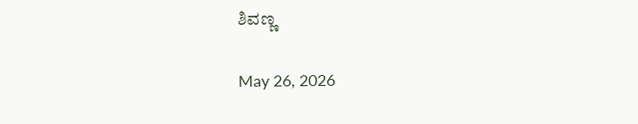ಶಿವಣ್ಣ

May 26, 2026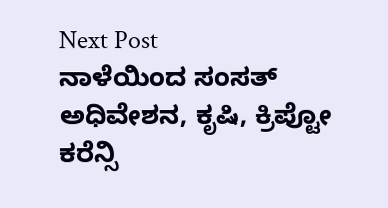Next Post
ನಾಳೆಯಿಂದ ಸಂಸತ್ ಅಧಿವೇಶನ, ಕೃಷಿ, ಕ್ರಿಪ್ಟೋ ಕರೆನ್ಸಿ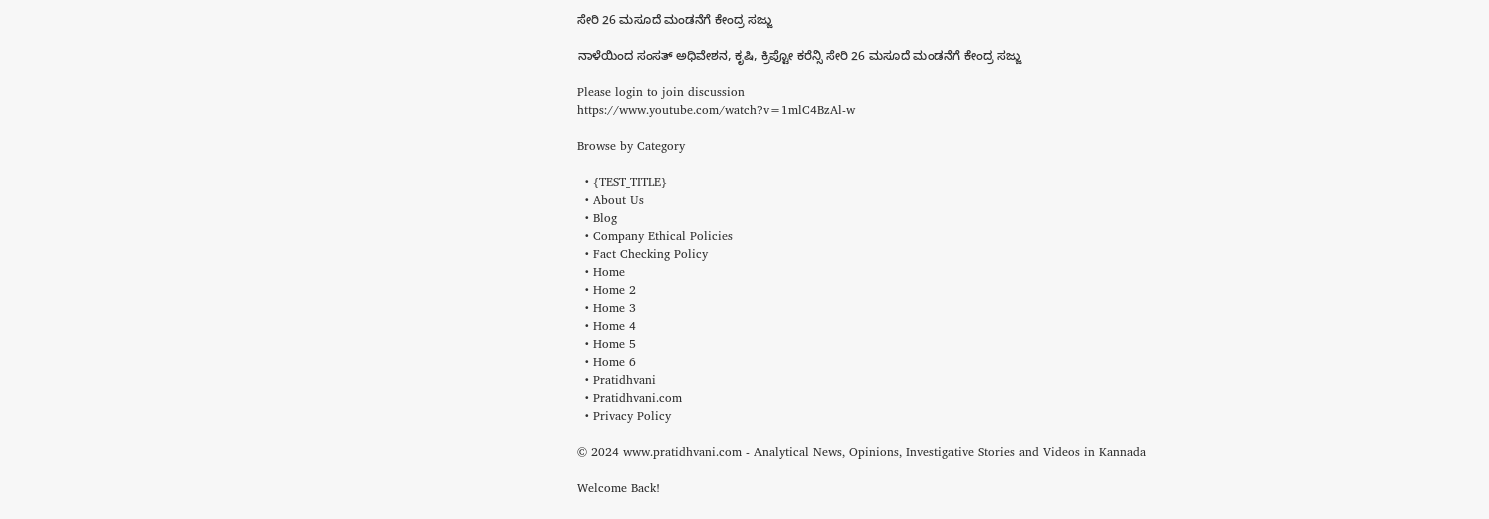ಸೇರಿ 26 ಮಸೂದೆ ಮಂಡನೆಗೆ ಕೇಂದ್ರ ಸಜ್ಜು

ನಾಳೆಯಿಂದ ಸಂಸತ್ ಅಧಿವೇಶನ, ಕೃಷಿ, ಕ್ರಿಪ್ಟೋ ಕರೆನ್ಸಿ ಸೇರಿ 26 ಮಸೂದೆ ಮಂಡನೆಗೆ ಕೇಂದ್ರ ಸಜ್ಜು

Please login to join discussion
https://www.youtube.com/watch?v=1mlC4BzAl-w

Browse by Category

  • {TEST_TITLE}
  • About Us
  • Blog
  • Company Ethical Policies
  • Fact Checking Policy
  • Home
  • Home 2
  • Home 3
  • Home 4
  • Home 5
  • Home 6
  • Pratidhvani
  • Pratidhvani.com
  • Privacy Policy

© 2024 www.pratidhvani.com - Analytical News, Opinions, Investigative Stories and Videos in Kannada

Welcome Back!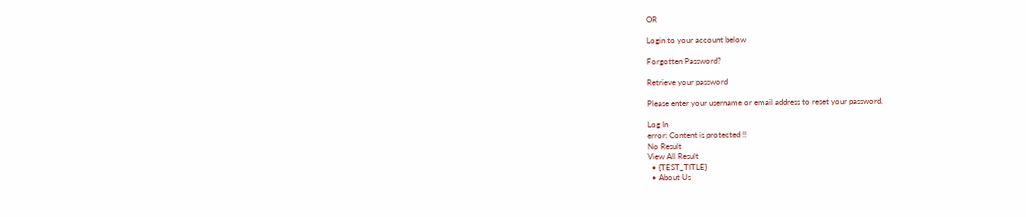OR

Login to your account below

Forgotten Password?

Retrieve your password

Please enter your username or email address to reset your password.

Log In
error: Content is protected !!
No Result
View All Result
  • {TEST_TITLE}
  • About Us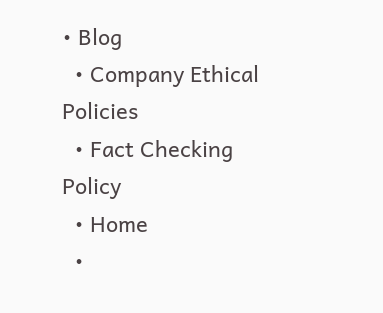• Blog
  • Company Ethical Policies
  • Fact Checking Policy
  • Home
  •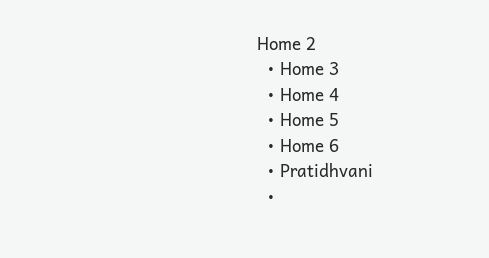Home 2
  • Home 3
  • Home 4
  • Home 5
  • Home 6
  • Pratidhvani
  •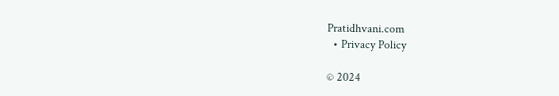Pratidhvani.com
  • Privacy Policy

© 2024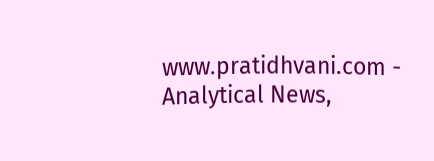www.pratidhvani.com - Analytical News,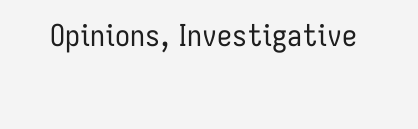Opinions, Investigative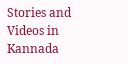Stories and Videos in Kannada